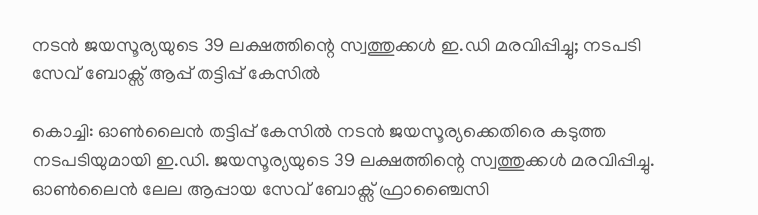നടൻ ജയസൂര്യയുടെ 39 ലക്ഷത്തിന്റെ സ്വത്തുക്കൾ ഇ.ഡി മരവിപ്പിച്ചു; നടപടി സേവ് ബോക്സ് ആപ്പ് തട്ടിപ്പ് കേസിൽ

കൊച്ചി: ഓണ്‍ലൈൻ തട്ടിപ്പ് കേസിൽ നടൻ ജയസൂര്യക്കെതിരെ കടുത്ത നടപടിയുമായി ഇ.ഡി. ജയസൂര്യയുടെ 39 ലക്ഷത്തിന്റെ സ്വത്തുക്കൾ മരവിപ്പിച്ചു. ഓൺലൈൻ ലേല ആപ്പായ സേവ് ബോക്സ് ഫ്രാഞ്ചൈസി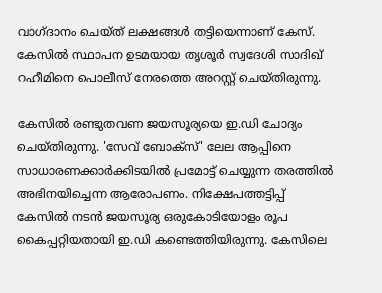വാഗ്ദാനം ചെയ്ത് ലക്ഷങ്ങൾ തട്ടിയെന്നാണ് കേസ്. കേസിൽ സ്ഥാപന ഉടമയായ തൃശൂർ സ്വദേശി സാദിഖ് റഹീമിനെ പൊലീസ് നേരത്തെ അറസ്റ്റ് ചെയ്തിരുന്നു.

കേസിൽ രണ്ടുതവണ ജയസൂര്യയെ ഇ.ഡി ചോദ്യം ചെയ്തിരുന്നു. 'സേവ് ബോക്സ്' ലേല ആപ്പിനെ സാധാരണക്കാര്‍ക്കിടയില്‍ പ്രമോട്ട് ചെയ്യുന്ന തരത്തില്‍ അഭിനയിച്ചെന്ന ആരോപണം. നിക്ഷേപത്തട്ടിപ്പ് കേസില്‍ നടന്‍ ജയസൂര്യ ഒരുകോടിയോളം രൂപ കൈപ്പറ്റിയതായി ഇ.ഡി കണ്ടെത്തിയിരുന്നു. കേസിലെ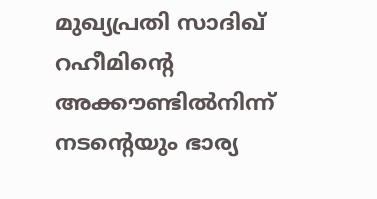മുഖ്യപ്രതി സാദിഖ് റഹീമിന്റെ അക്കൗണ്ടില്‍നിന്ന് നടന്റെയും ഭാര്യ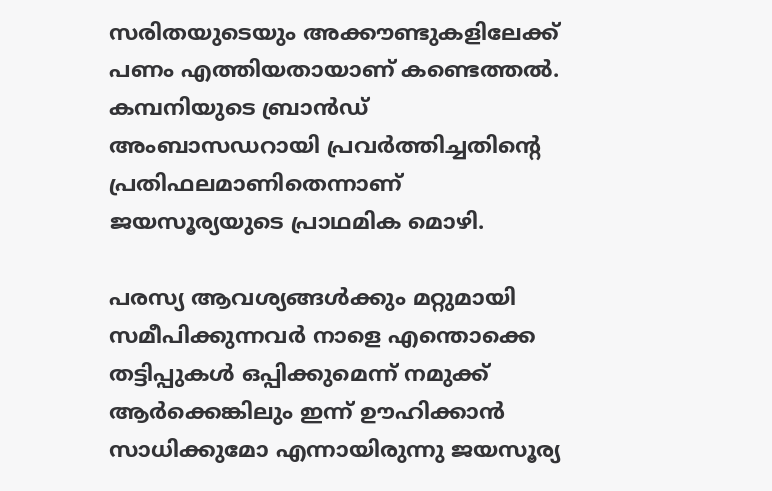സരിതയുടെയും അക്കൗണ്ടുകളിലേക്ക് പണം എത്തിയതായാണ് കണ്ടെത്തല്‍. കമ്പനിയുടെ ബ്രാന്‍ഡ് അംബാസഡറായി പ്രവര്‍ത്തിച്ചതിന്റെ പ്രതിഫലമാണിതെന്നാണ് ജയസൂര്യയുടെ പ്രാഥമിക മൊഴി.

പരസ്യ ആവശ്യങ്ങൾക്കും മറ്റുമായി സമീപിക്കുന്നവർ നാളെ എന്തൊക്കെ തട്ടിപ്പുകൾ ഒപ്പിക്കുമെന്ന് നമുക്ക് ആർക്കെങ്കിലും ഇന്ന് ഊഹിക്കാൻ സാധിക്കുമോ എന്നായിരുന്നു ജയസൂര്യ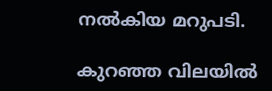നൽകിയ മറുപടി.

കുറഞ്ഞ വിലയിൽ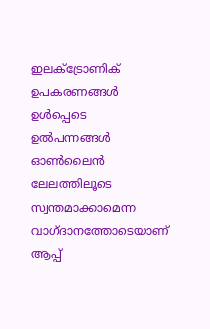ഇലക്ട്രോണിക് ഉപകരണങ്ങൾ ഉൾപ്പെടെ ഉൽപന്നങ്ങൾ ഓൺലൈൻ ലേലത്തിലൂടെ സ്വന്തമാക്കാമെന്ന വാഗ്ദാനത്തോടെയാണ് ആപ്പ്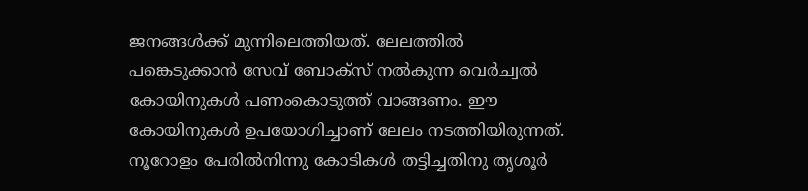ജനങ്ങൾക്ക് മുന്നിലെത്തിയത്. ലേലത്തിൽ പങ്കെടുക്കാൻ സേവ് ബോക്സ് നൽകുന്ന വെർച്വൽ കോയിനുകൾ പണംകൊടുത്ത് വാങ്ങണം. ഈ കോയിനുകൾ ഉപയോഗിച്ചാണ് ലേലം നടത്തിയിരുന്നത്. നൂറോളം പേരില്‍നിന്നു കോടികള്‍ തട്ടിച്ചതിനു തൃശൂര്‍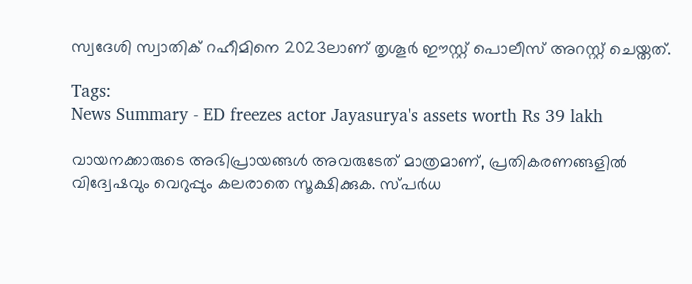സ്വദേശി സ്വാതിക് റഹീമിനെ 2023ലാണ് തൃശൂര്‍ ഈസ്റ്റ് പൊലീസ് അറസ്റ്റ് ചെയ്തത്.

Tags:
News Summary - ED freezes actor Jayasurya's assets worth Rs 39 lakh

വായനക്കാരുടെ അഭിപ്രായങ്ങള്‍ അവരുടേത് മാത്രമാണ്, പ്രതികരണങ്ങളിൽ വിദ്വേഷവും വെറുപ്പും കലരാതെ സൂക്ഷിക്കുക. സ്പർധ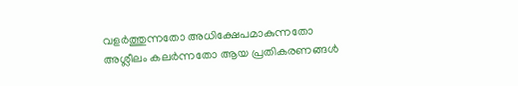വളർത്തുന്നതോ അധിക്ഷേപമാകുന്നതോ അശ്ലീലം കലർന്നതോ ആയ പ്രതികരണങ്ങൾ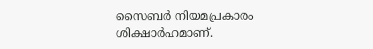സൈബർ നിയമപ്രകാരം ശിക്ഷാർഹമാണ്.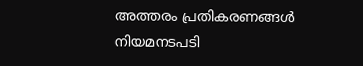അത്തരം പ്രതികരണങ്ങൾ നിയമനടപടി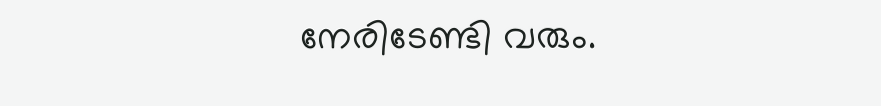നേരിടേണ്ടി വരും.